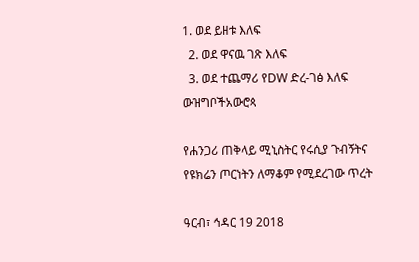1. ወደ ይዘቱ እለፍ
  2. ወደ ዋናዉ ገጽ እለፍ
  3. ወደ ተጨማሪ የDW ድረ-ገፅ እለፍ
ውዝግቦችአውሮጳ

የሐንጋሪ ጠቅላይ ሚኒስትር የሩሲያ ጉብኝትና የዩክሬን ጦርነትን ለማቆም የሚደረገው ጥረት

ዓርብ፣ ኅዳር 19 2018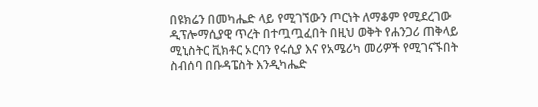በዩክሬን በመካሔድ ላይ የሚገኘውን ጦርነት ለማቆም የሚደረገው ዲፕሎማሲያዊ ጥረት በተጧጧፈበት በዚህ ወቅት የሐንጋሪ ጠቅላይ ሚኒስትር ቪክቶር ኦርባን የሩሲያ እና የአሜሪካ መሪዎች የሚገናኙበት ስብሰባ በቡዳፔስት እንዲካሔድ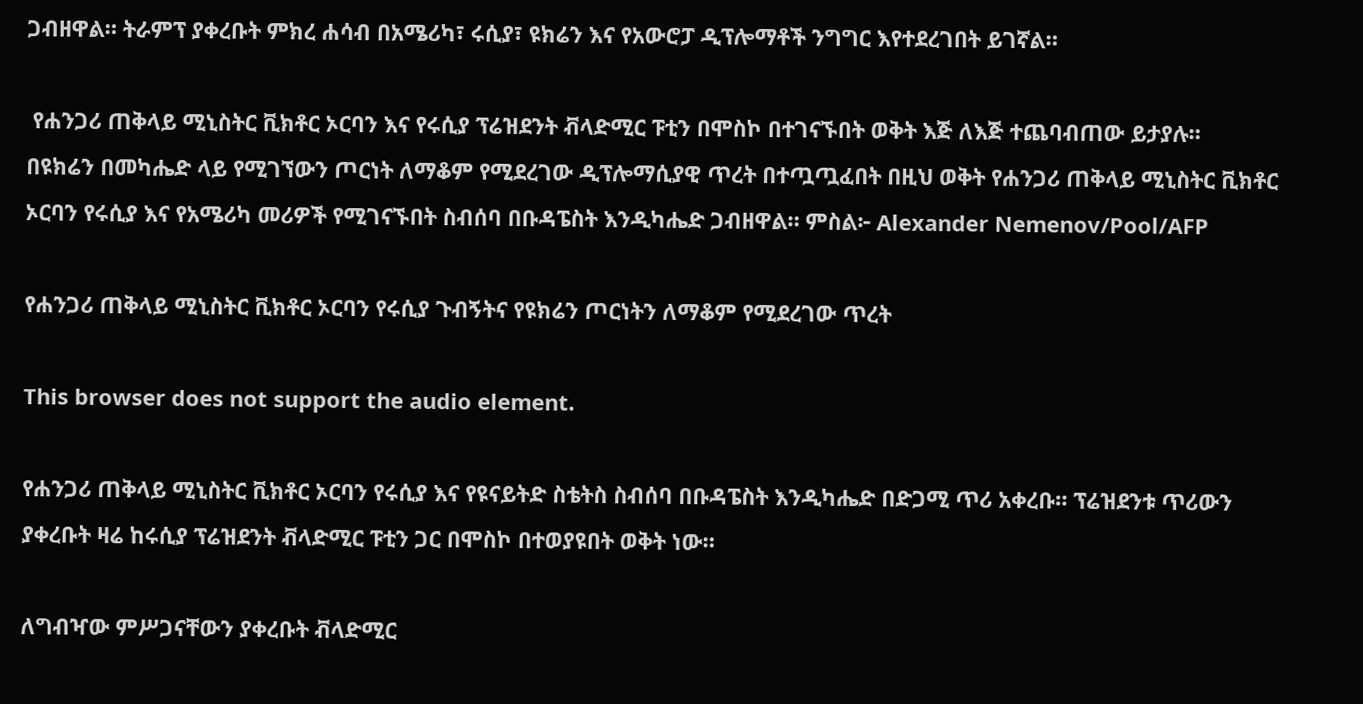ጋብዘዋል። ትራምፕ ያቀረቡት ምክረ ሐሳብ በአሜሪካ፣ ሩሲያ፣ ዩክሬን እና የአውሮፓ ዲፕሎማቶች ንግግር እየተደረገበት ይገኛል።

 የሐንጋሪ ጠቅላይ ሚኒስትር ቪክቶር ኦርባን እና የሩሲያ ፕሬዝደንት ቭላድሚር ፑቲን በሞስኮ በተገናኙበት ወቅት እጅ ለእጅ ተጨባብጠው ይታያሉ።
በዩክሬን በመካሔድ ላይ የሚገኘውን ጦርነት ለማቆም የሚደረገው ዲፕሎማሲያዊ ጥረት በተጧጧፈበት በዚህ ወቅት የሐንጋሪ ጠቅላይ ሚኒስትር ቪክቶር ኦርባን የሩሲያ እና የአሜሪካ መሪዎች የሚገናኙበት ስብሰባ በቡዳፔስት እንዲካሔድ ጋብዘዋል። ምስል፦ Alexander Nemenov/Pool/AFP

የሐንጋሪ ጠቅላይ ሚኒስትር ቪክቶር ኦርባን የሩሲያ ጉብኝትና የዩክሬን ጦርነትን ለማቆም የሚደረገው ጥረት

This browser does not support the audio element.

የሐንጋሪ ጠቅላይ ሚኒስትር ቪክቶር ኦርባን የሩሲያ እና የዩናይትድ ስቴትስ ስብሰባ በቡዳፔስት እንዲካሔድ በድጋሚ ጥሪ አቀረቡ። ፕሬዝደንቱ ጥሪውን ያቀረቡት ዛሬ ከሩሲያ ፕሬዝደንት ቭላድሚር ፑቲን ጋር በሞስኮ በተወያዩበት ወቅት ነው።

ለግብዣው ምሥጋናቸውን ያቀረቡት ቭላድሚር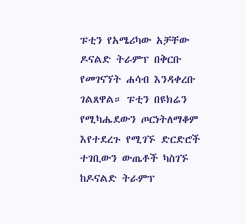ፑቲን የአሜሪካው አቻቸው ዶናልድ ትራምፕ በቅርቡ የመገናኘት ሐሳብ እንዳቀረቡ ገልጸዋል። ፑቲን በዩክሬን የሚካሔደውን ጦርነትለማቆም እየተደረጉ የሚገኙ ድርድሮች ተገቢውን ውጤቶች ካስገኙ ከዶናልድ ትራምፕ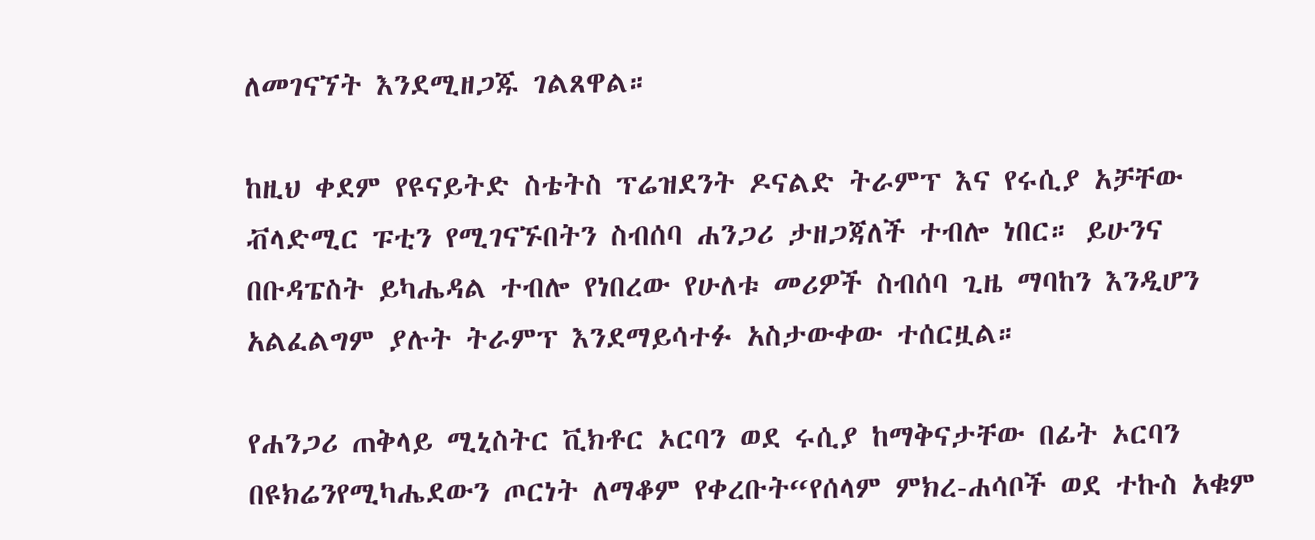ለመገናኘት እንደሚዘጋጁ ገልጸዋል።

ከዚህ ቀደም የዩናይትድ ስቴትስ ፕሬዝደንት ዶናልድ ትራምፕ እና የሩሲያ አቻቸው ቭላድሚር ፑቲን የሚገናኙበትን ስብሰባ ሐንጋሪ ታዘጋጃለች ተብሎ ነበር። ይሁንና በቡዳፔስት ይካሔዳል ተብሎ የነበረው የሁለቱ መሪዎች ስብሰባ ጊዜ ማባከን እንዲሆን አልፈልግም ያሉት ትራምፕ እንደማይሳተፉ አስታውቀው ተሰርዟል።

የሐንጋሪ ጠቅላይ ሚኒስትር ቪክቶር ኦርባን ወደ ሩሲያ ከማቅናታቸው በፊት ኦርባን በዩክሬንየሚካሔደውን ጦርነት ለማቆም የቀረቡት“የሰላም ምክረ-ሐሳቦች ወደ ተኩስ አቁም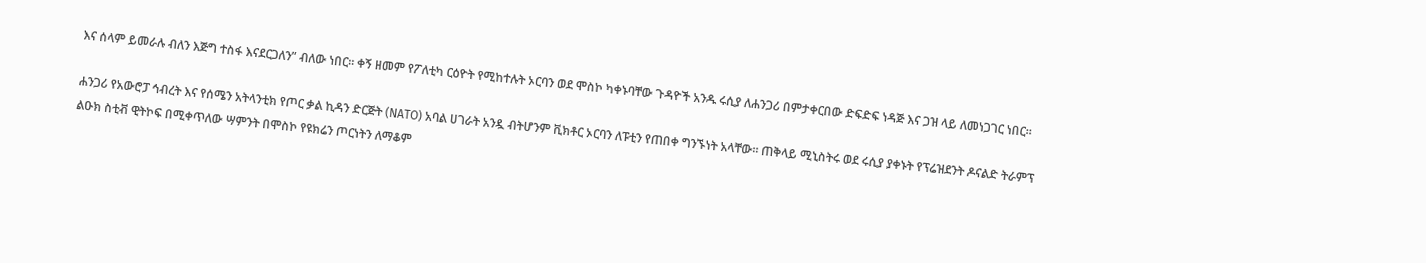እና ሰላም ይመራሉ ብለን እጅግ ተስፋ እናደርጋለን” ብለው ነበር። ቀኝ ዘመም የፖለቲካ ርዕዮት የሚከተሉት ኦርባን ወደ ሞስኮ ካቀኑባቸው ጉዳዮች አንዱ ሩሲያ ለሐንጋሪ በምታቀርበው ድፍድፍ ነዳጅ እና ጋዝ ላይ ለመነጋገር ነበር።

ሐንጋሪ የአውሮፓ ኅብረት እና የሰሜን አትላንቲክ የጦር ቃል ኪዳን ድርጅት (NATO) አባል ሀገራት አንዷ ብትሆንም ቪክቶር ኦርባን ለፑቲን የጠበቀ ግንኙነት አላቸው። ጠቅላይ ሚኒስትሩ ወደ ሩሲያ ያቀኑት የፕሬዝደንት ዶናልድ ትራምፕ ልዑክ ስቲቭ ዊትኮፍ በሚቀጥለው ሣምንት በሞስኮ የዩክሬን ጦርነትን ለማቆም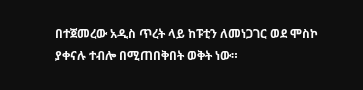በተጀመረው አዲስ ጥረት ላይ ከፑቲን ለመነጋገር ወደ ሞስኮ ያቀናሉ ተብሎ በሚጠበቅበት ወቅት ነው።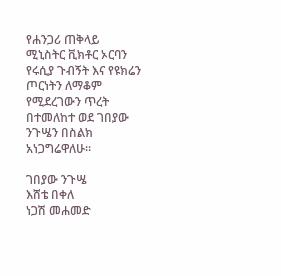የሐንጋሪ ጠቅላይ ሚኒስትር ቪክቶር ኦርባን የሩሲያ ጉብኝት እና የዩክሬን ጦርነትን ለማቆም የሚደረገውን ጥረት በተመለከተ ወደ ገበያው ንጉሤን በስልክ አነጋግሬዋለሁ።

ገበያው ንጉሤ
እሸቴ በቀለ
ነጋሽ መሐመድ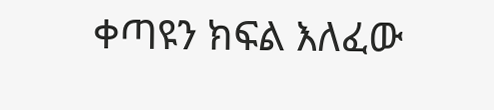ቀጣዩን ክፍል እለፈው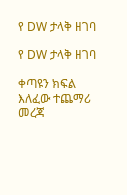የ DW ታላቅ ዘገባ

የ DW ታላቅ ዘገባ

ቀጣዩን ክፍል እለፈው ተጨማሪ መረጃ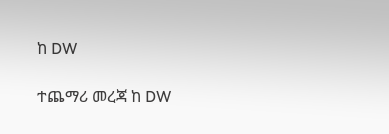ከ DW

ተጨማሪ መረጃ ከ DW